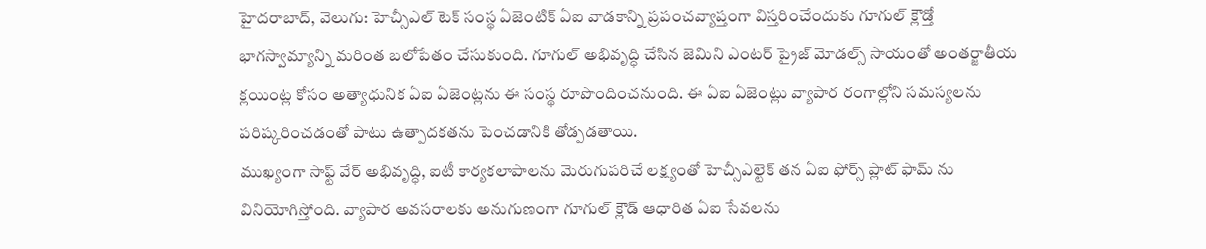హైదరాబాద్, వెలుగు: హెచ్సీఎల్ టెక్ సంస్థ ఏజెంటిక్ ఏఐ వాడకాన్ని ప్రపంచవ్యాప్తంగా విస్తరించేందుకు గూగుల్ క్లౌడ్తో భాగస్వామ్యాన్ని మరింత బలోపేతం చేసుకుంది. గూగుల్ అభివృద్ధి చేసిన జెమిని ఎంటర్ ప్రైజ్ మోడల్స్ సాయంతో అంతర్జాతీయ క్లయింట్ల కోసం అత్యాధునిక ఏఐ ఏజెంట్లను ఈ సంస్థ రూపొందించనుంది. ఈ ఏఐ ఏజెంట్లు వ్యాపార రంగాల్లోని సమస్యలను పరిష్కరించడంతో పాటు ఉత్పాదకతను పెంచడానికి తోడ్పడతాయి.
ముఖ్యంగా సాఫ్ట్ వేర్ అభివృద్ధి, ఐటీ కార్యకలాపాలను మెరుగుపరిచే లక్ష్యంతో హెచ్సీఎల్టెక్ తన ఏఐ ఫోర్స్ ప్లాట్ ఫామ్ ను వినియోగిస్తోంది. వ్యాపార అవసరాలకు అనుగుణంగా గూగుల్ క్లౌడ్ ఆధారిత ఏఐ సేవలను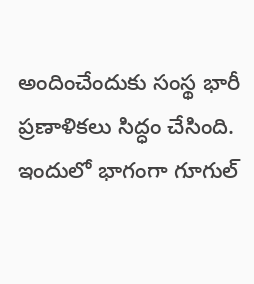అందించేందుకు సంస్థ భారీ ప్రణాళికలు సిద్ధం చేసింది. ఇందులో భాగంగా గూగుల్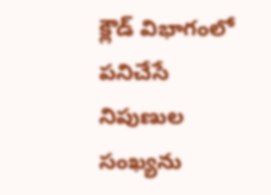క్లౌడ్ విభాగంలో పనిచేసే నిపుణుల సంఖ్యను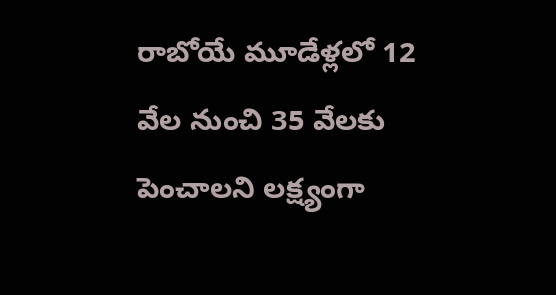రాబోయే మూడేళ్లలో 12 వేల నుంచి 35 వేలకు పెంచాలని లక్ష్యంగా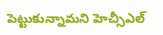పెట్టుకున్నామని హెచ్సీఎల్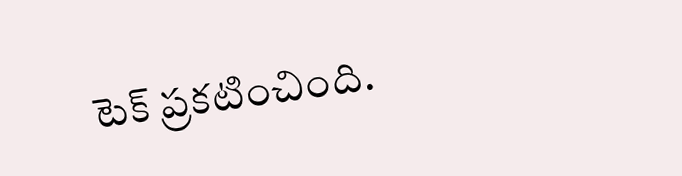టెక్ ప్రకటించింది.